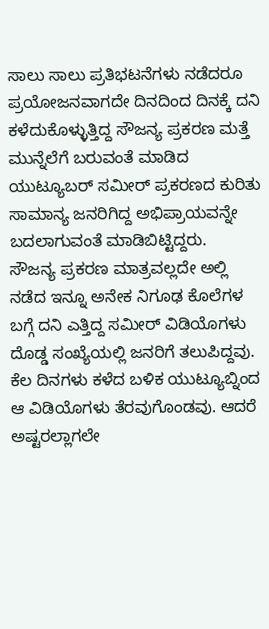ಸಾಲು ಸಾಲು ಪ್ರತಿಭಟನೆಗಳು ನಡೆದರೂ ಪ್ರಯೋಜನವಾಗದೇ ದಿನದಿಂದ ದಿನಕ್ಕೆ ದನಿ ಕಳೆದುಕೊಳ್ಳುತ್ತಿದ್ದ ಸೌಜನ್ಯ ಪ್ರಕರಣ ಮತ್ತೆ ಮುನ್ನೆಲೆಗೆ ಬರುವಂತೆ ಮಾಡಿದ ಯುಟ್ಯೂಬರ್ ಸಮೀರ್ ಪ್ರಕರಣದ ಕುರಿತು ಸಾಮಾನ್ಯ ಜನರಿಗಿದ್ದ ಅಭಿಪ್ರಾಯವನ್ನೇ ಬದಲಾಗುವಂತೆ ಮಾಡಿಬಿಟ್ಟಿದ್ದರು.
ಸೌಜನ್ಯ ಪ್ರಕರಣ ಮಾತ್ರವಲ್ಲದೇ ಅಲ್ಲಿ ನಡೆದ ಇನ್ನೂ ಅನೇಕ ನಿಗೂಢ ಕೊಲೆಗಳ ಬಗ್ಗೆ ದನಿ ಎತ್ತಿದ್ದ ಸಮೀರ್ ವಿಡಿಯೊಗಳು ದೊಡ್ಡ ಸಂಖ್ಯೆಯಲ್ಲಿ ಜನರಿಗೆ ತಲುಪಿದ್ದವು. ಕೆಲ ದಿನಗಳು ಕಳೆದ ಬಳಿಕ ಯುಟ್ಯೂಬ್ನಿಂದ ಆ ವಿಡಿಯೊಗಳು ತೆರವುಗೊಂಡವು. ಆದರೆ ಅಷ್ಟರಲ್ಲಾಗಲೇ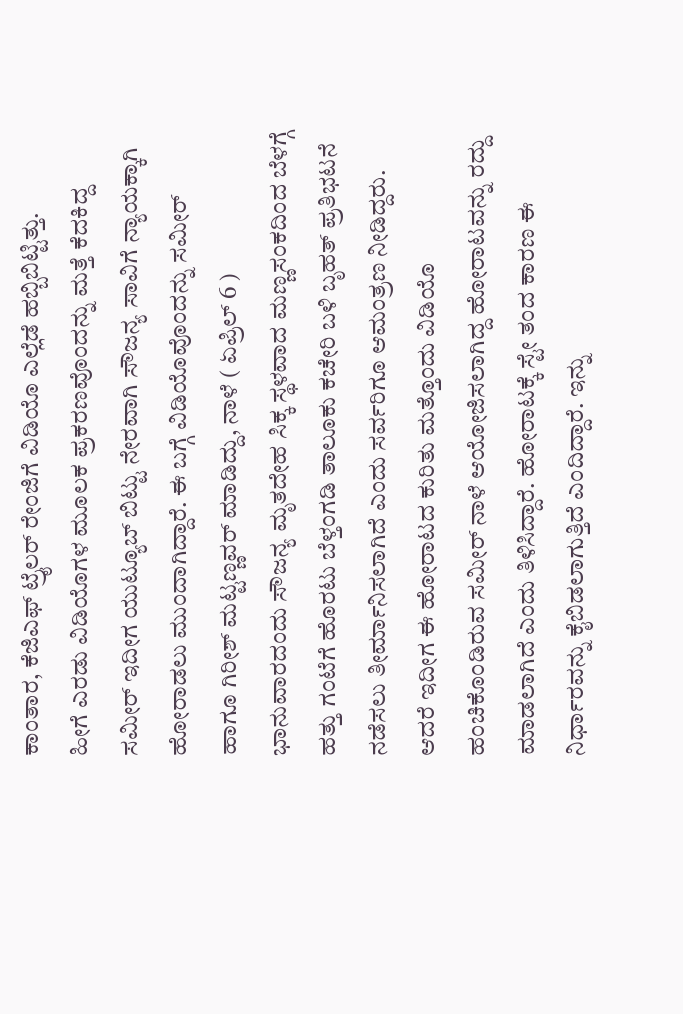ಕಾಂತಾರ, ಕೆಜಿಎಫ್ ಟ್ರೈಲರ್ ರೇಂಜಿಗೆ ವಿಡಿಯೊ ಎಲ್ಲೆಡೆ ಹಬ್ಬಿಬಿಟ್ಟಿತ್ತು.
ಹೀಗೆ ಎರಡು ವಿಡಿಯೊಗಳ ಮೂಲಕ ಪ್ರಕರಣವೊಂದನ್ನು ಮತ್ತೆ ಕೆದಕಿದ್ದ ಸಮೀರ್ ಇದೀಗ ಯುಟ್ಯೂಬ್ ಬಿಟ್ಟು ನೇರವಾಗಿ ಸೌಜನ್ಯ ಸಾವಿಗೆ ನ್ಯಾಯಕ್ಕಾಗಿ ಹೋರಾಡಲು ಮುಂದಾಗಿದ್ದಾರೆ. ಈ ಬಗ್ಗೆ ವಿಡಿಯೊವೊಂದನ್ನು ಸಮೀರ್ ಹಾಗೂ ಗಿರೀಶ್ ಮಟ್ಟಣ್ಣವರ್ ಮಾಡಿದ್ದು, ನಾಳೆ ( ಏಪ್ರಿಲ್ 6 ) ಭಾನುವಾರದಂದು ಸೌಜನ್ಯ ಮೃತದೇಹ ಸಿಕ್ಕ ಸ್ಥಳವಾದ ಮಣ್ಣಸಂಕದಿಂದ ಬೆಳಗ್ಗೆ ಹತ್ತು ಗಂಟೆಗೆ ಹೊರಟು ಬೆಳ್ತಂಗಡಿ ತಾಲೂಕು ಕಚೇರಿ ಬಳಿ ಬೃಹತ್ ಪ್ರತಿಭಟನೆ ನಡೆಸಲು ತೀರ್ಮಾನಿಸಲಾಗಿದೆ ಎಂದು ಸರ್ವರಿಗೂ ಆಮಂತ್ರಣ ನೀಡಿದ್ದರು.
ಆದರೆ ಇದೀಗ ಈ ಹೋರಾಟದ ಕುರಿತು ಮತ್ತೊಂದು ವಿಡಿಯೊ ಹಂಚಿಕೊಂಡಿರುವ ಸಮೀರ್ ನಾಳೆ ಆಯೋಜಿಸಲಾಗಿದ್ದ ಹೋರಾಟವನ್ನು ರದ್ದು ಮಾಡಲಾಗಿದೆ ಎಂದು ತಿಳಿಸಿದ್ದಾರೆ. ಹೋರಾಟಕ್ಕೆ ಸ್ಟೇ ತಂದ ಕಾರಣ ಈ ನಿರ್ಧಾರವನ್ನು ಕೈಬಿಡಲಾಗುತ್ತಿದೆ ಎಂದಿದ್ದಾರೆ. ಇನ್ನು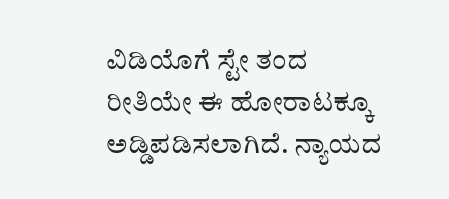ವಿಡಿಯೊಗೆ ಸ್ಟೇ ತಂದ ರೀತಿಯೇ ಈ ಹೋರಾಟಕ್ಕೂ ಅಡ್ಡಿಪಡಿಸಲಾಗಿದೆ. ನ್ಯಾಯದ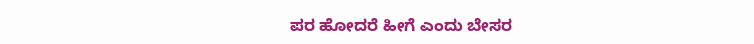ಪರ ಹೋದರೆ ಹೀಗೆ ಎಂದು ಬೇಸರ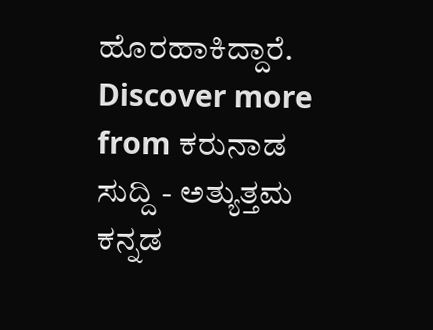ಹೊರಹಾಕಿದ್ದಾರೆ.
Discover more from ಕರುನಾಡ ಸುದ್ದಿ - ಅತ್ಯುತ್ತಮ ಕನ್ನಡ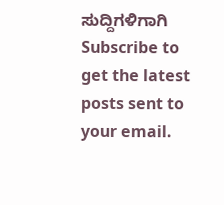ಸುದ್ದಿಗಳಿಗಾಗಿ
Subscribe to get the latest posts sent to your email.